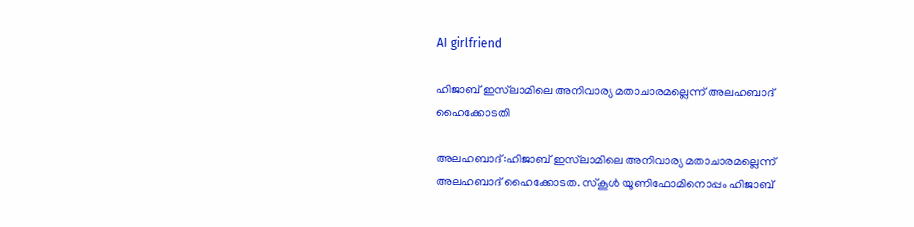AI girlfriend

ഹിജാബ് ഇസ്‌ലാമിലെ അനിവാര്യ മതാചാരമല്ലെന്ന് അലഹബാദ് ഹൈക്കോടതി

അലഹബാദ്:ഹിജാബ് ഇസ്‌ലാമിലെ അനിവാര്യ മതാചാരമല്ലെന്ന് അലഹബാദ് ഹൈക്കോടത. സ്കൂൾ യൂണിഫോമിനൊപ്പം ഹിജാബ്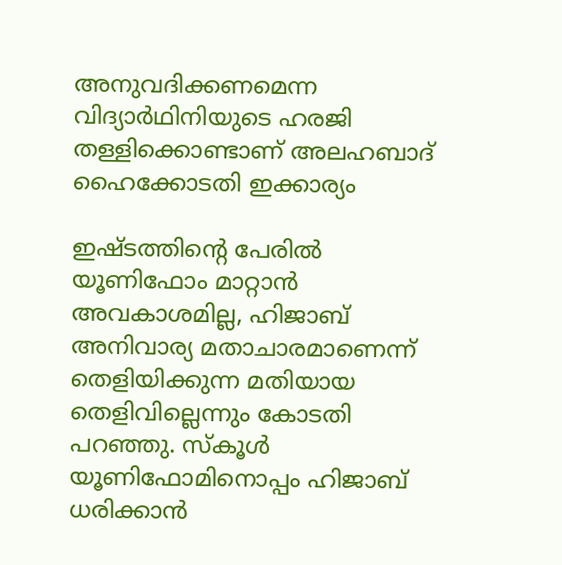അനുവദിക്കണമെന്ന വിദ്യാർഥിനിയുടെ ഹരജി തള്ളിക്കൊണ്ടാണ് അലഹബാദ് ഹൈക്കോടതി ഇക്കാര്യം

ഇഷ്ടത്തിന്റെ പേരിൽ യൂണിഫോം മാറ്റാൻ അവകാശമില്ല, ഹിജാബ് അനിവാര്യ മതാചാരമാണെന്ന് തെളിയിക്കുന്ന മതിയായ തെളിവില്ലെന്നും കോടതി പറഞ്ഞു. സ്‌കൂൾ യൂണിഫോമിനൊപ്പം ഹിജാബ് ധരിക്കാൻ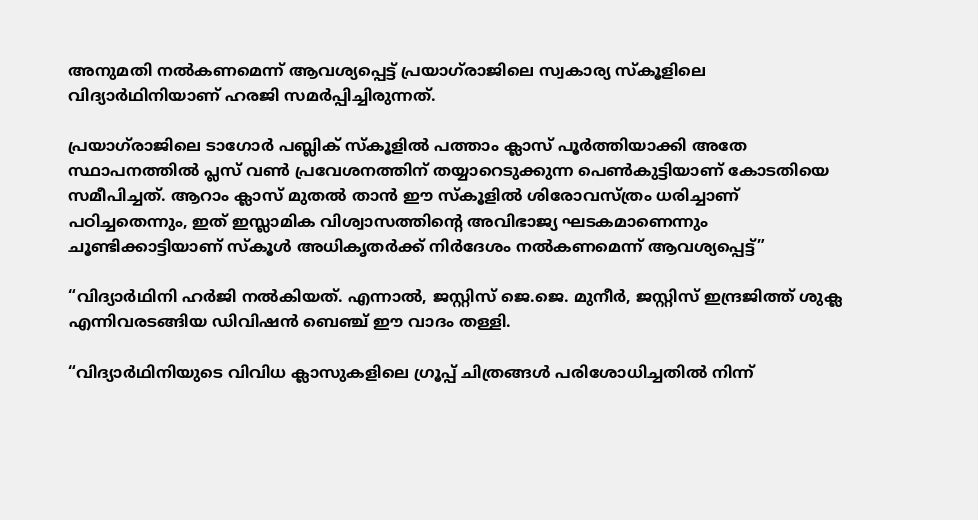അനുമതി നൽകണമെന്ന് ആവശ്യപ്പെട്ട് പ്രയാഗ്‌രാജിലെ സ്വകാര്യ സ്‌കൂളിലെ വിദ്യാർഥിനിയാണ് ഹരജി സമര്‍പ്പിച്ചിരുന്നത്.

പ്രയാഗ്‌രാജിലെ ടാഗോർ പബ്ലിക് സ്കൂളിൽ പത്താം ക്ലാസ് പൂർത്തിയാക്കി അതേ സ്ഥാപനത്തിൽ പ്ലസ് വൺ പ്രവേശനത്തിന് തയ്യാറെടുക്കുന്ന പെൺകുട്ടിയാണ് കോടതിയെ സമീപിച്ചത്. ആറാം ക്ലാസ് മുതൽ താൻ ഈ സ്കൂളിൽ ശിരോവസ്ത്രം ധരിച്ചാണ് പഠിച്ചതെന്നും, ഇത് ഇസ്ലാമിക വിശ്വാസത്തിന്റെ അവിഭാജ്യ ഘടകമാണെന്നും ചൂണ്ടിക്കാട്ടിയാണ് സ്കൂൾ അധികൃതർക്ക് നിർദേശം നൽകണമെന്ന് ആവശ്യപ്പെട്ട്”

“വിദ്യാർഥിനി ഹർജി നൽകിയത്. എന്നാൽ, ജസ്റ്റിസ് ജെ.ജെ. മുനീർ, ജസ്റ്റിസ് ഇന്ദ്രജിത്ത് ശുക്ല എന്നിവരടങ്ങിയ ഡിവിഷൻ ബെഞ്ച് ഈ വാദം തള്ളി.

“വിദ്യാർഥിനിയുടെ വിവിധ ക്ലാസുകളിലെ ഗ്രൂപ്പ് ചിത്രങ്ങൾ പരിശോധിച്ചതിൽ നിന്ന്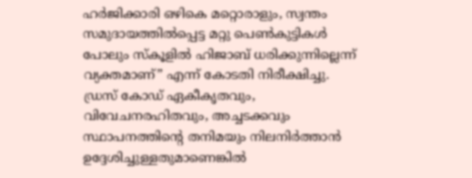ഹർജിക്കാരി ഒഴികെ മറ്റൊരാളും, സ്വന്തം സമുദായത്തിൽപ്പെട്ട മറ്റു പെൺകുട്ടികൾ പോലും സ്കൂളിൽ ഹിജാബ് ധരിക്കുന്നില്ലെന്ന് വ്യക്തമാണ്” എന്ന് കോടതി നിരീക്ഷിച്ചു. ഡ്രസ് കോഡ് ഏകീകൃതവും, വിവേചനരഹിതവും, അച്ചടക്കവും സ്ഥാപനത്തിന്റെ തനിമയും നിലനിർത്താൻ ഉദ്ദേശിച്ചുള്ളതുമാണെങ്കിൽ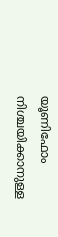യൂണിഫോം നിശ്ചയിക്കാനുള്ള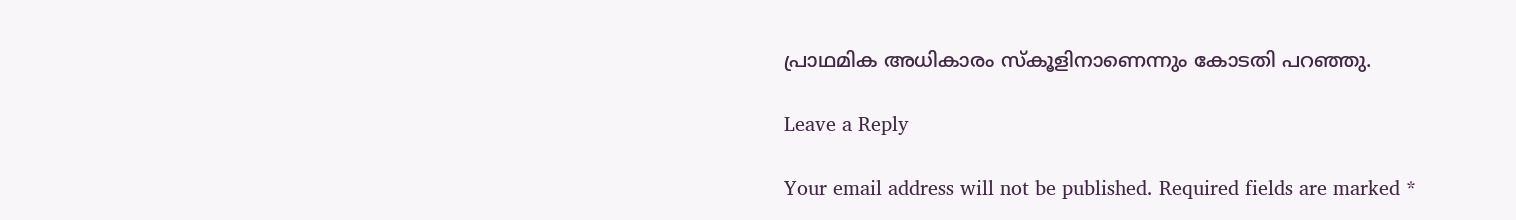പ്രാഥമിക അധികാരം സ്കൂളിനാണെന്നും കോടതി പറഞ്ഞു.

Leave a Reply

Your email address will not be published. Required fields are marked *